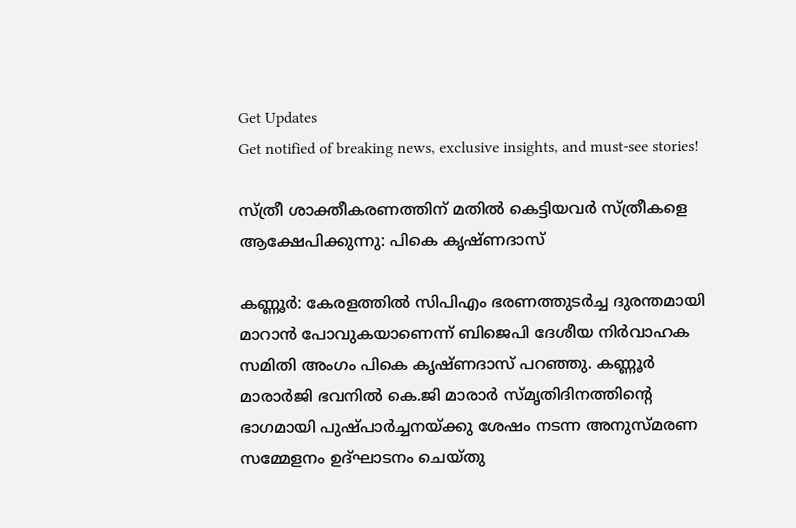Get Updates
Get notified of breaking news, exclusive insights, and must-see stories!

സ്ത്രീ ശാക്തീകരണത്തിന് മതില്‍ കെട്ടിയവര്‍ സ്ത്രീകളെ ആക്ഷേപിക്കുന്നു: പികെ കൃഷ്ണദാസ്

കണ്ണൂര്‍: കേരളത്തില്‍ സിപിഎം ഭരണത്തുടര്‍ച്ച ദുരന്തമായി മാറാന്‍ പോവുകയാണെന്ന് ബിജെപി ദേശീയ നിര്‍വാഹക സമിതി അംഗം പികെ കൃഷ്ണദാസ് പറഞ്ഞു. കണ്ണൂര്‍ മാരാര്‍ജി ഭവനില്‍ കെ.ജി മാരാര്‍ സ്മൃതിദിനത്തിന്റെ ഭാഗമായി പുഷ്പാര്‍ച്ചനയ്ക്കു ശേഷം നടന്ന അനുസ്മരണ സമ്മേളനം ഉദ്ഘാടനം ചെയ്തു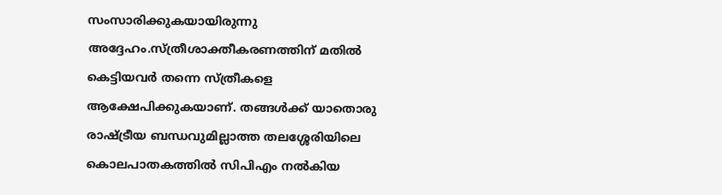സംസാരിക്കുകയായിരുന്നു അദ്ദേഹം.സ്ത്രീശാക്തീകരണത്തിന് മതില്‍ കെട്ടിയവര്‍ തന്നെ സ്ത്രീകളെ ആക്ഷേപിക്കുകയാണ്. തങ്ങള്‍ക്ക് യാതൊരു രാഷ്ട്രീയ ബന്ധവുമില്ലാത്ത തലശ്ശേരിയിലെ കൊലപാതകത്തില്‍ സിപിഎം നല്‍കിയ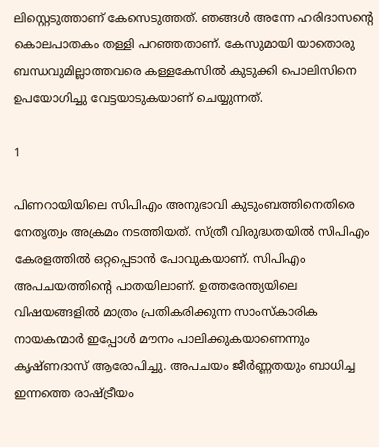ലിസ്റ്റെടുത്താണ് കേസെടുത്തത്. ഞങ്ങള്‍ അന്നേ ഹരിദാസന്റെ കൊലപാതകം തള്ളി പറഞ്ഞതാണ്. കേസുമായി യാതൊരു ബന്ധവുമില്ലാത്തവരെ കള്ളകേസില്‍ കുടുക്കി പൊലിസിനെ ഉപയോഗിച്ചു വേട്ടയാടുകയാണ് ചെയ്യുന്നത്.

1

പിണറായിയിലെ സിപിഎം അനുഭാവി കുടുംബത്തിനെതിരെ നേതൃത്വം അക്രമം നടത്തിയത്. സ്ത്രീ വിരുദ്ധതയില്‍ സിപിഎം കേരളത്തില്‍ ഒറ്റപ്പെടാന്‍ പോവുകയാണ്. സിപിഎം അപചയത്തിന്റെ പാതയിലാണ്. ഉത്തരേന്ത്യയിലെ വിഷയങ്ങളില്‍ മാത്രം പ്രതികരിക്കുന്ന സാംസ്‌കാരിക നായകന്മാര്‍ ഇപ്പോള്‍ മൗനം പാലിക്കുകയാണെന്നും കൃഷ്ണദാസ് ആരോപിച്ചു. അപചയം ജീര്‍ണ്ണതയും ബാധിച്ച ഇന്നത്തെ രാഷ്ട്രീയം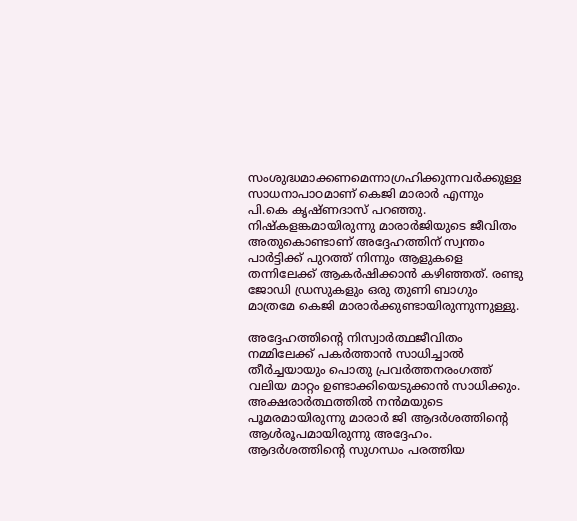സംശുദ്ധമാക്കണമെന്നാഗ്രഹിക്കുന്നവര്‍ക്കുള്ള സാധനാപാഠമാണ് കെജി മാരാര്‍ എന്നും പി.കെ കൃഷ്ണദാസ് പറഞ്ഞു. നിഷ്‌കളങ്കമായിരുന്നു മാരാര്‍ജിയുടെ ജീവിതം അതുകൊണ്ടാണ് അദ്ദേഹത്തിന് സ്വന്തം പാര്‍ട്ടിക്ക് പുറത്ത് നിന്നും ആളുകളെ തന്നിലേക്ക് ആകര്‍ഷിക്കാന്‍ കഴിഞ്ഞത്. രണ്ടു ജോഡി ഡ്രസുകളും ഒരു തുണി ബാഗും മാത്രമേ കെജി മാരാര്‍ക്കുണ്ടായിരുന്നുന്നുള്ളു.

അദ്ദേഹത്തിന്റെ നിസ്വാര്‍ത്ഥജീവിതം നമ്മിലേക്ക് പകര്‍ത്താന്‍ സാധിച്ചാല്‍ തീര്‍ച്ചയായും പൊതു പ്രവര്‍ത്തനരംഗത്ത് വലിയ മാറ്റം ഉണ്ടാക്കിയെടുക്കാന്‍ സാധിക്കും. അക്ഷരാര്‍ത്ഥത്തില്‍ നന്‍മയുടെ പൂമരമായിരുന്നു മാരാര്‍ ജി ആദര്‍ശത്തിന്റെ ആള്‍രൂപമായിരുന്നു അദ്ദേഹം. ആദര്‍ശത്തിന്റെ സുഗന്ധം പരത്തിയ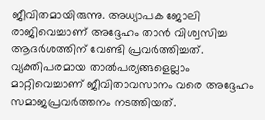ജീവിതമായിരുന്നു. അധ്യാപക ജോലി രാജിവെച്ചാണ് അദ്ദേഹം താന്‍ വിശ്വസിച്ച ആദര്‍ശത്തിന് വേണ്ടി പ്രവര്‍ത്തിച്ചത്. വ്യക്തിപരമായ താല്‍പര്യങ്ങളെല്ലാം മാറ്റിവെച്ചാണ് ജീവിതാവസാനം വരെ അദ്ദേഹം സമാജപ്രവര്‍ത്തനം നടത്തിയത്.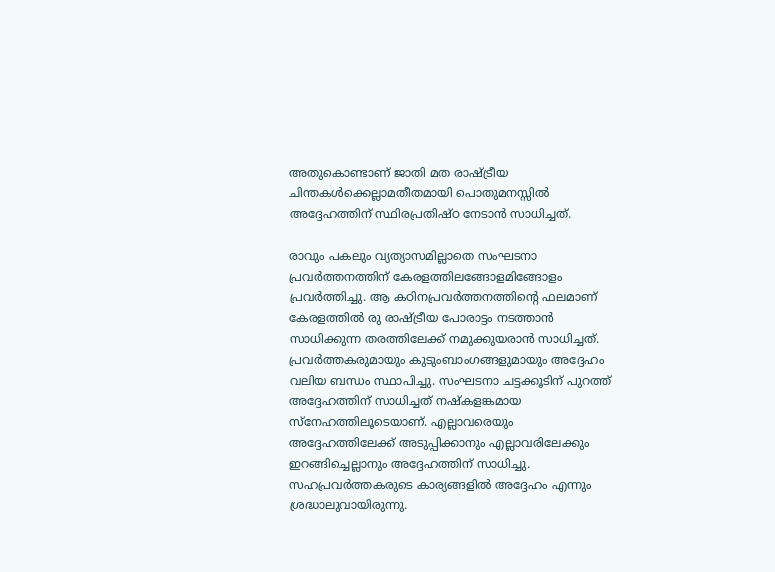അതുകൊണ്ടാണ് ജാതി മത രാഷ്ട്രീയ ചിന്തകള്‍ക്കെല്ലാമതീതമായി പൊതുമനസ്സില്‍ അദ്ദേഹത്തിന് സ്ഥിരപ്രതിഷ്ഠ നേടാന്‍ സാധിച്ചത്.

രാവും പകലും വ്യത്യാസമില്ലാതെ സംഘടനാ പ്രവര്‍ത്തനത്തിന് കേരളത്തിലങ്ങോളമിങ്ങോളം പ്രവര്‍ത്തിച്ചു. ആ കഠിനപ്രവര്‍ത്തനത്തിന്റെ ഫലമാണ് കേരളത്തില്‍ രു രാഷ്ട്രീയ പോരാട്ടം നടത്താന്‍ സാധിക്കുന്ന തരത്തിലേക്ക് നമുക്കുയരാന്‍ സാധിച്ചത്. പ്രവര്‍ത്തകരുമായും കുടുംബാംഗങ്ങളുമായും അദ്ദേഹം വലിയ ബന്ധം സ്ഥാപിച്ചു. സംഘടനാ ചട്ടക്കൂടിന് പുറത്ത് അദ്ദേഹത്തിന് സാധിച്ചത് നഷ്‌കളങ്കമായ സ്നേഹത്തിലൂടെയാണ്. എല്ലാവരെയും അദ്ദേഹത്തിലേക്ക് അടുപ്പിക്കാനും എല്ലാവരിലേക്കും ഇറങ്ങിച്ചെല്ലാനും അദ്ദേഹത്തിന് സാധിച്ചു. സഹപ്രവര്‍ത്തകരുടെ കാര്യങ്ങളില്‍ അദ്ദേഹം എന്നും ശ്രദ്ധാലുവായിരുന്നു.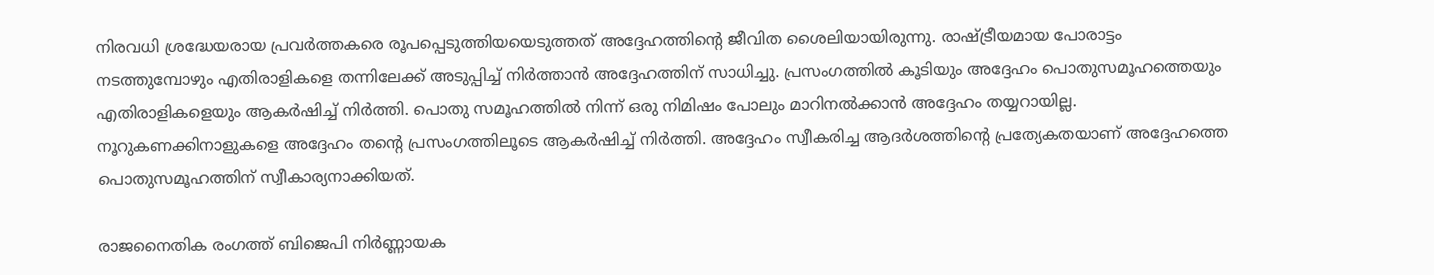നിരവധി ശ്രദ്ധേയരായ പ്രവര്‍ത്തകരെ രൂപപ്പെടുത്തിയയെടുത്തത് അദ്ദേഹത്തിന്റെ ജീവിത ശൈലിയായിരുന്നു. രാഷ്ട്രീയമായ പോരാട്ടം നടത്തുമ്പോഴും എതിരാളികളെ തന്നിലേക്ക് അടുപ്പിച്ച് നിര്‍ത്താന്‍ അദ്ദേഹത്തിന് സാധിച്ചു. പ്രസംഗത്തില്‍ കൂടിയും അദ്ദേഹം പൊതുസമൂഹത്തെയും എതിരാളികളെയും ആകര്‍ഷിച്ച് നിര്‍ത്തി. പൊതു സമൂഹത്തില്‍ നിന്ന് ഒരു നിമിഷം പോലും മാറിനല്‍ക്കാന്‍ അദ്ദേഹം തയ്യറായില്ല. നൂറുകണക്കിനാളുകളെ അദ്ദേഹം തന്റെ പ്രസംഗത്തിലൂടെ ആകര്‍ഷിച്ച് നിര്‍ത്തി. അദ്ദേഹം സ്വീകരിച്ച ആദര്‍ശത്തിന്റെ പ്രത്യേകതയാണ് അദ്ദേഹത്തെ പൊതുസമൂഹത്തിന് സ്വീകാര്യനാക്കിയത്.

രാജനൈതിക രംഗത്ത് ബിജെപി നിര്‍ണ്ണായക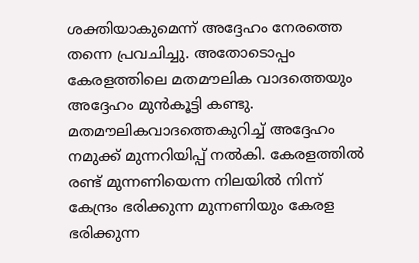ശക്തിയാകുമെന്ന് അദ്ദേഹം നേരത്തെ തന്നെ പ്രവചിച്ചു. അതോടൊപ്പം കേരളത്തിലെ മതമൗലിക വാദത്തെയും അദ്ദേഹം മുന്‍കൂട്ടി കണ്ടു. മതമൗലികവാദത്തെകുറിച്ച് അദ്ദേഹം നമുക്ക് മുന്നറിയിപ്പ് നല്‍കി. കേരളത്തില്‍ രണ്ട് മുന്നണിയെന്ന നിലയില്‍ നിന്ന് കേന്ദ്രം ഭരിക്കുന്ന മുന്നണിയും കേരള ഭരിക്കുന്ന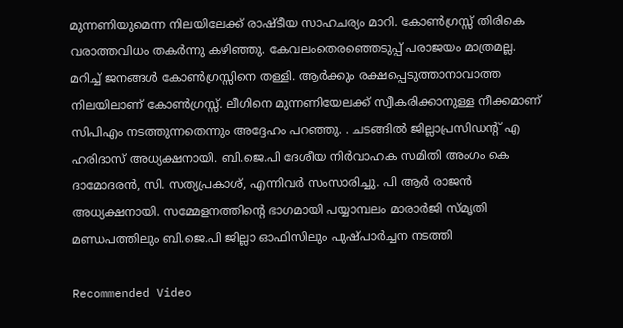മുന്നണിയുമെന്ന നിലയിലേക്ക് രാഷ്ടീയ സാഹചര്യം മാറി. കോണ്‍ഗ്രസ്സ് തിരികെ വരാത്തവിധം തകര്‍ന്നു കഴിഞ്ഞു. കേവലംതെരഞ്ഞെടുപ്പ് പരാജയം മാത്രമല്ല. മറിച്ച് ജനങ്ങള്‍ കോണ്‍ഗ്രസ്സിനെ തള്ളി. ആര്‍ക്കും രക്ഷപ്പെടുത്താനാവാത്ത നിലയിലാണ് കോണ്‍ഗ്രസ്സ്. ലീഗിനെ മുന്നണിയേലക്ക് സ്വീകരിക്കാനുള്ള നീക്കമാണ് സിപിഎം നടത്തുന്നതെന്നും അദ്ദേഹം പറഞ്ഞു. . ചടങ്ങില്‍ ജില്ലാപ്രസിഡന്റ് എ ഹരിദാസ് അധ്യക്ഷനായി. ബി.ജെ.പി ദേശീയ നിര്‍വാഹക സമിതി അംഗം കെ ദാമോദരന്‍, സി. സത്യപ്രകാശ്, എന്നിവര്‍ സംസാരിച്ചു. പി ആര്‍ രാജന്‍ അധ്യക്ഷനായി. സമ്മേളനത്തിന്റെ ഭാഗമായി പയ്യാമ്പലം മാരാര്‍ജി സ്മൃതി മണ്ഡപത്തിലും ബി.ജെ.പി ജില്ലാ ഓഫിസിലും പുഷ്പാര്‍ച്ചന നടത്തി

Recommended Video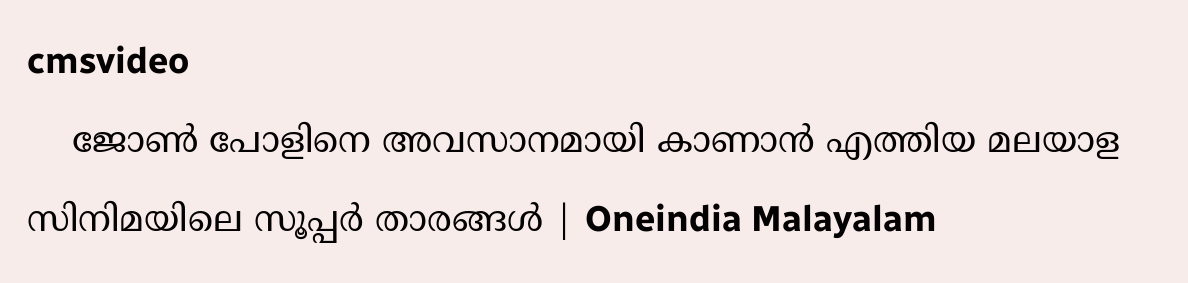cmsvideo
    ജോൺ പോളിനെ അവസാനമായി കാണാൻ എത്തിയ മലയാള സിനിമയിലെ സൂപ്പർ താരങ്ങൾ | Oneindia Malayalam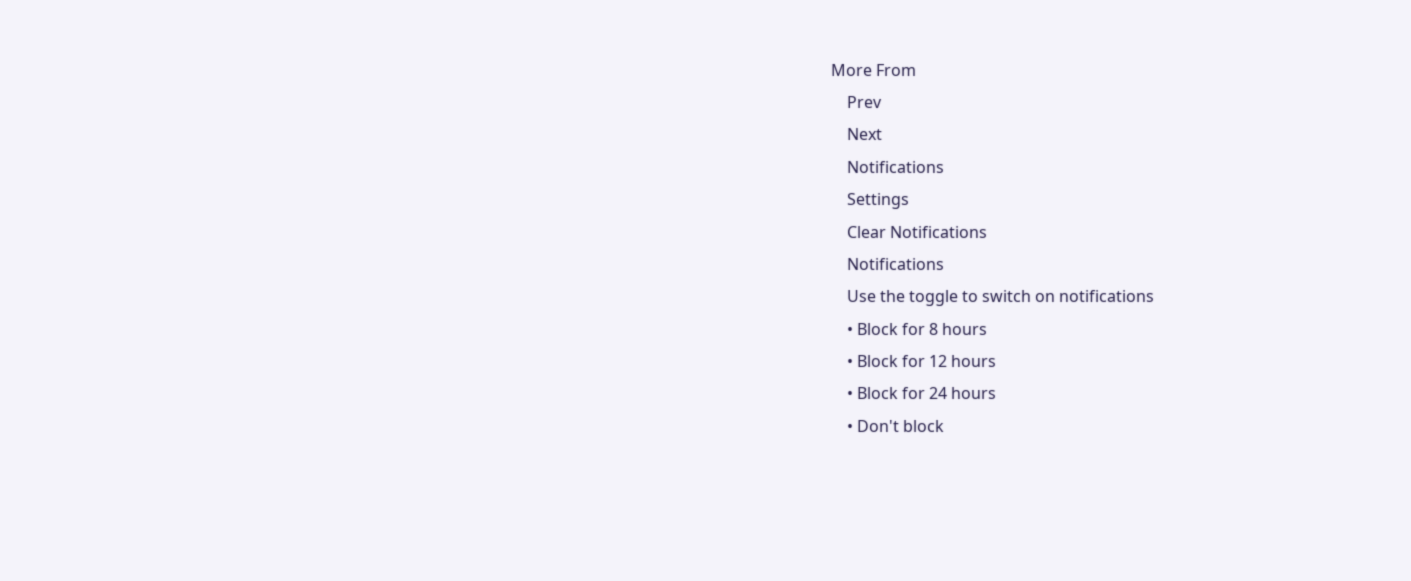More From
    Prev
    Next
    Notifications
    Settings
    Clear Notifications
    Notifications
    Use the toggle to switch on notifications
    • Block for 8 hours
    • Block for 12 hours
    • Block for 24 hours
    • Don't block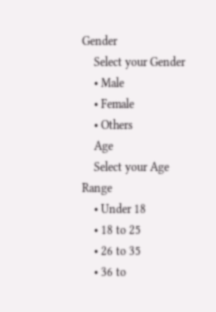Gender
    Select your Gender
    • Male
    • Female
    • Others
    Age
    Select your Age Range
    • Under 18
    • 18 to 25
    • 26 to 35
    • 36 to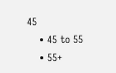45
    • 45 to 55
    • 55+